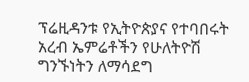ፕሬዚዳንቱ የኢትዮጵያና የተባበሩት አረብ ኤምሬቶችን የሁለትዮሽ ግንኙነትን ለማሳደግ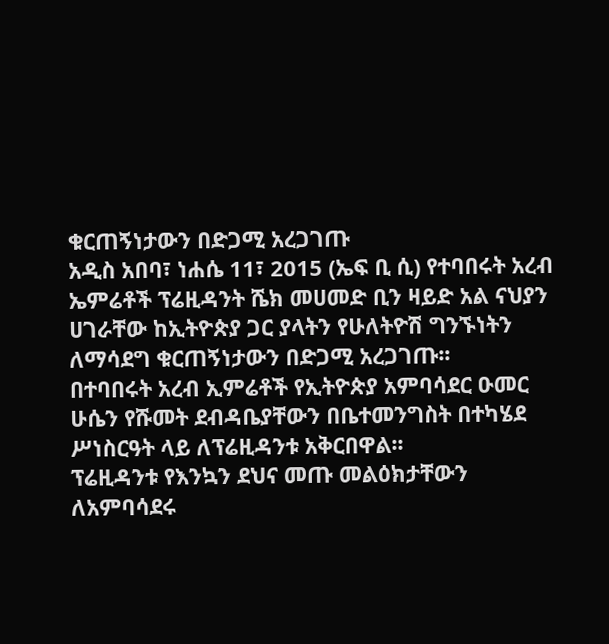ቁርጠኝነታውን በድጋሚ አረጋገጡ
አዲስ አበባ፣ ነሐሴ 11፣ 2015 (ኤፍ ቢ ሲ) የተባበሩት አረብ ኤምሬቶች ፕሬዚዳንት ሼክ መሀመድ ቢን ዛይድ አል ናህያን ሀገራቸው ከኢትዮጵያ ጋር ያላትን የሁለትዮሽ ግንኙነትን ለማሳደግ ቁርጠኝነታውን በድጋሚ አረጋገጡ፡፡
በተባበሩት አረብ ኢምሬቶች የኢትዮጵያ አምባሳደር ዑመር ሁሴን የሹመት ደብዳቤያቸውን በቤተመንግስት በተካሄደ ሥነስርዓት ላይ ለፕሬዚዳንቱ አቅርበዋል፡፡
ፕሬዚዳንቱ የእንኳን ደህና መጡ መልዕክታቸውን ለአምባሳደሩ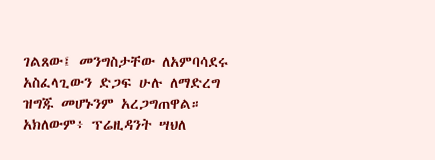ገልጸው፤ መንግስታቸው ለአምባሳደሩ አስፈላጊውን ድጋፍ ሁሉ ለማድረግ ዝግጁ መሆኑንም አረጋግጠዋል።
አክለውም፥ ፕሬዚዳንት ሣህለ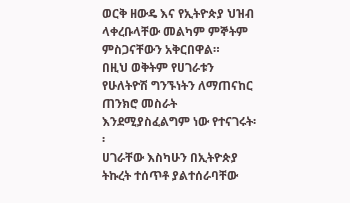ወርቅ ዘውዴ እና የኢትዮጵያ ህዝብ ላቀረቡላቸው መልካም ምኞትም ምስጋናቸውን አቅርበዋል።
በዚህ ወቅትም የሀገራቱን የሁለትዮሽ ግንኙነትን ለማጠናከር ጠንክሮ መስራት እንደሚያስፈልግም ነው የተናገሩት፡፡
ሀገራቸው እስካሁን በኢትዮጵያ ትኩረት ተሰጥቶ ያልተሰራባቸው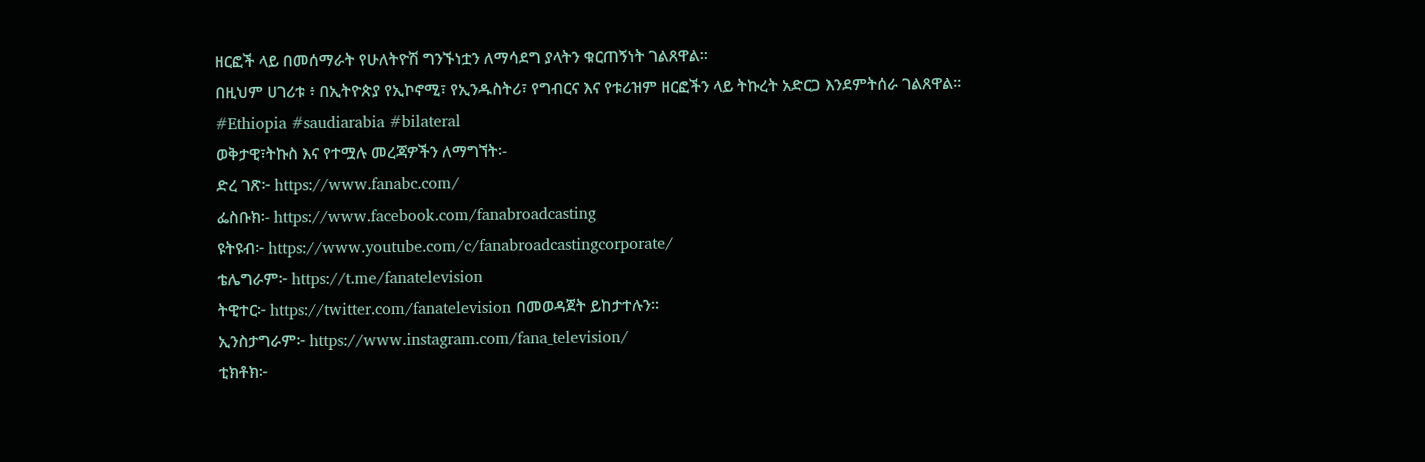ዘርፎች ላይ በመሰማራት የሁለትዮሽ ግንኙነቷን ለማሳደግ ያላትን ቁርጠኝነት ገልጸዋል፡፡
በዚህም ሀገሪቱ ፥ በኢትዮጵያ የኢኮኖሚ፣ የኢንዱስትሪ፣ የግብርና እና የቱሪዝም ዘርፎችን ላይ ትኩረት አድርጋ እንደምትሰራ ገልጸዋል፡፡
#Ethiopia #saudiarabia #bilateral
ወቅታዊ፣ትኩስ እና የተሟሉ መረጃዎችን ለማግኘት፡-
ድረ ገጽ፦ https://www.fanabc.com/
ፌስቡክ፡- https://www.facebook.com/fanabroadcasting
ዩትዩብ፦ https://www.youtube.com/c/fanabroadcastingcorporate/
ቴሌግራም፦ https://t.me/fanatelevision
ትዊተር፦ https://twitter.com/fanatelevision በመወዳጀት ይከታተሉን፡፡
ኢንስታግራም፦ https://www.instagram.com/fana_television/
ቲክቶክ፦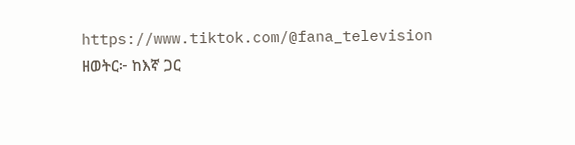https://www.tiktok.com/@fana_television
ዘወትር፦ ከእኛ ጋር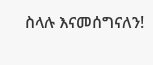ስላሉ እናመሰግናለን!